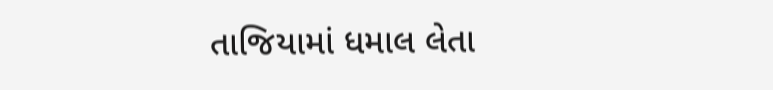તાજિયામાં ધમાલ લેતા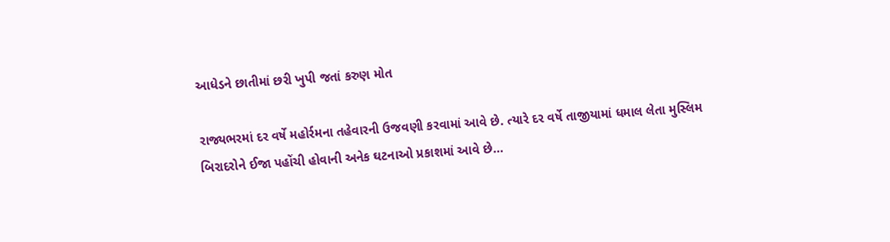આધેડને છાતીમાં છરી ખુપી જતાં કરુણ મોત

રાજ્યભરમાં દર વર્ષે મહોર્રમના તહેવારની ઉજવણી કરવામાં આવે છે. ત્યારે દર વર્ષે તાજીયામાં ધમાલ લેતા મુસ્લિમ બિરાદરોને ઈજા પહોંચી હોવાની અનેક ઘટનાઓ પ્રકાશમાં આવે છે…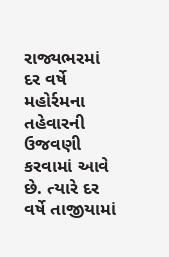રાજ્યભરમાં દર વર્ષે મહોર્રમના તહેવારની ઉજવણી કરવામાં આવે છે. ત્યારે દર વર્ષે તાજીયામાં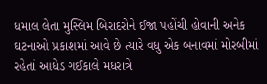ધમાલ લેતા મુસ્લિમ બિરાદરોને ઈજા પહોંચી હોવાની અનેક ઘટનાઓ પ્રકાશમાં આવે છે ત્યારે વધુ એક બનાવમાં મોરબીમાં રહેતાં આધેડ ગઈકાલે મધરાત્રે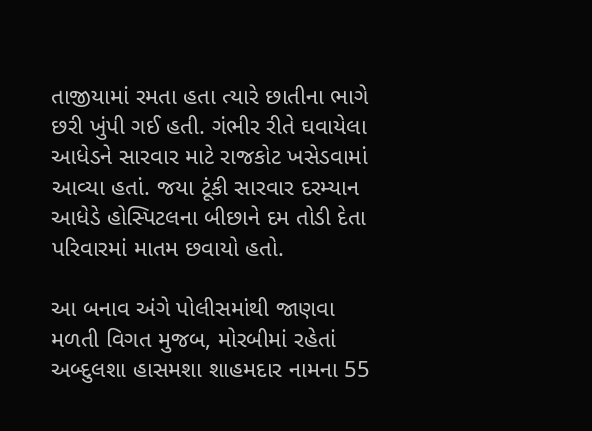તાજીયામાં રમતા હતા ત્યારે છાતીના ભાગે છરી ખુંપી ગઈ હતી. ગંભીર રીતે ઘવાયેલા આધેડને સારવાર માટે રાજકોટ ખસેડવામાં આવ્યા હતાં. જયા ટૂંકી સારવાર દરમ્યાન આધેડે હોસ્પિટલના બીછાને દમ તોડી દેતા પરિવારમાં માતમ છવાયો હતો.

આ બનાવ અંગે પોલીસમાંથી જાણવા મળતી વિગત મુજબ, મોરબીમાં રહેતાં અબ્દુલશા હાસમશા શાહમદાર નામના 55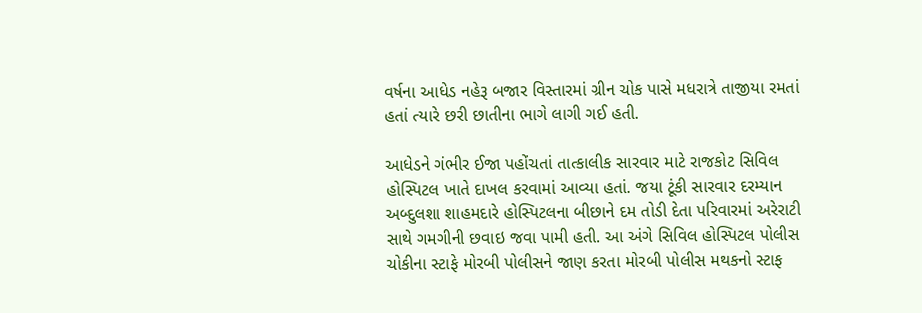વર્ષના આધેડ નહેરૂ બજાર વિસ્તારમાં ગ્રીન ચોક પાસે મધરાત્રે તાજીયા રમતાં હતાં ત્યારે છરી છાતીના ભાગે લાગી ગઈ હતી.

આધેડને ગંભીર ઈજા પહોંચતાં તાત્કાલીક સારવાર માટે રાજકોટ સિવિલ હોસ્પિટલ ખાતે દાખલ કરવામાં આવ્યા હતાં. જયા ટૂંકી સારવાર દરમ્યાન અબ્દુલશા શાહમદારે હોસ્પિટલના બીછાને દમ તોડી દેતા પરિવારમાં અરેરાટી સાથે ગમગીની છવાઇ જવા પામી હતી. આ અંગે સિવિલ હોસ્પિટલ પોલીસ ચોકીના સ્ટાફે મોરબી પોલીસને જાણ કરતા મોરબી પોલીસ મથકનો સ્ટાફ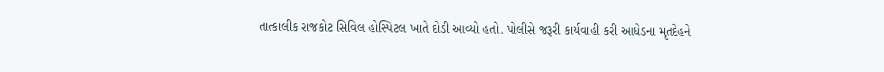તાત્કાલીક રાજકોટ સિવિલ હોસ્પિટલ ખાતે દોડી આવ્યો હતો. પોલીસે જરૂરી કાર્યવાહી કરી આધેડના મૃતદેહને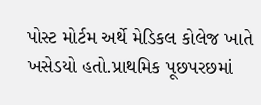પોસ્ટ મોર્ટમ અર્થે મેડિકલ કોલેજ ખાતે ખસેડયો હતો.પ્રાથમિક પૂછપરછમાં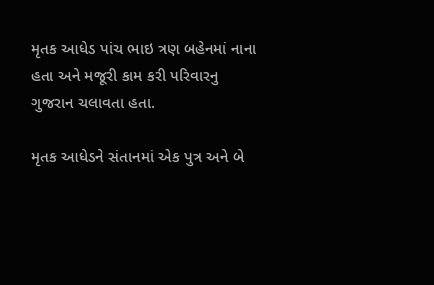મૃતક આધેડ પાંચ ભાઇ ત્રણ બહેનમાં નાના હતા અને મજૂરી કામ કરી પરિવારનુ ગુજરાન ચલાવતા હતા.

મૃતક આધેડને સંતાનમાં એક પુત્ર અને બે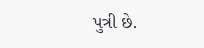પુત્રી છે.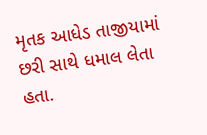મૃતક આધેડ તાજીયામાં છરી સાથે ધમાલ લેતા હતા.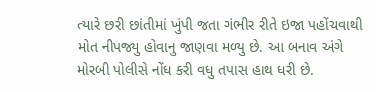ત્યારે છરી છાંતીમાં ખુંપી જતા ગંભીર રીતે ઇજા પહોંચવાથી મોત નીપજ્યુ હોવાનુ જાણવા મળ્યુ છે. આ બનાવ અંગે મોરબી પોલીસે નોંધ કરી વધુ તપાસ હાથ ધરી છે.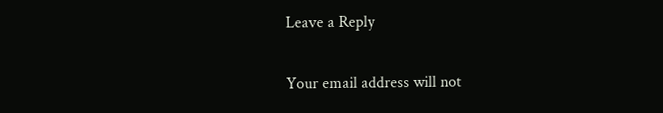Leave a Reply

Your email address will not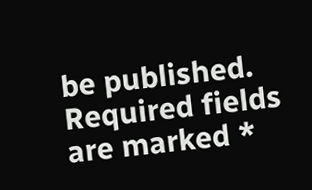be published. Required fields are marked *